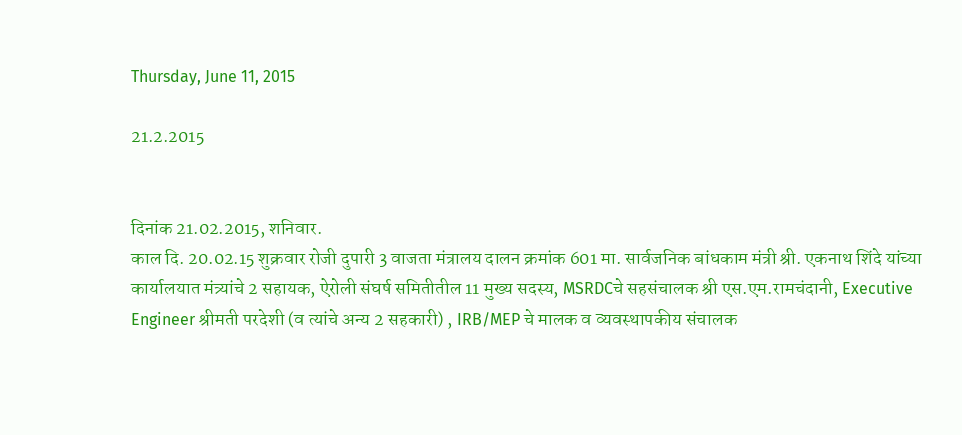Thursday, June 11, 2015

21.2.2015


दिनांक 21.02.2015, शनिवार.
काल दि. 20.02.15 शुक्रवार रोजी दुपारी 3 वाजता मंत्रालय दालन क्रमांक 601 मा. सार्वजनिक बांधकाम मंत्री श्री. एकनाथ शिंदे यांच्या कार्यालयात मंत्र्यांचे 2 सहायक, ऐरोली संघर्ष समितीतील 11 मुख्य सदस्य, MSRDCचे सहसंचालक श्री एस.एम.रामचंदानी, Executive Engineer श्रीमती परदेशी (व त्यांचे अन्य 2 सहकारी) , IRB/MEP चे मालक व व्यवस्थापकीय संचालक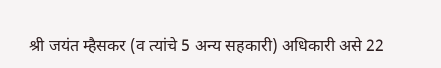श्री जयंत म्हैसकर (व त्यांचे 5 अन्य सहकारी) अधिकारी असे 22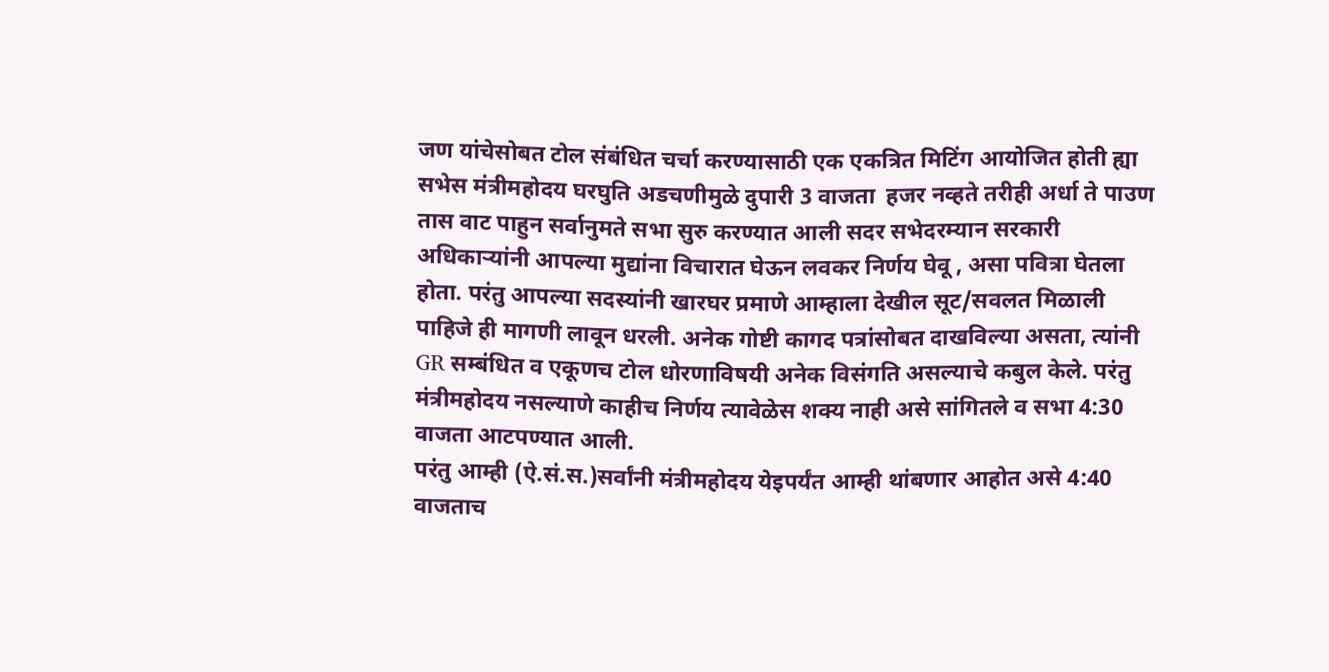जण यांचेसोबत टोल संबंधित चर्चा करण्यासाठी एक एकत्रित मिटिंग आयोजित होती ह्या सभेस मंत्रीमहोदय घरघुति अडचणीमुळे दुपारी 3 वाजता  हजर नव्हते तरीही अर्धा ते पाउण तास वाट पाहुन सर्वानुमते सभा सुरु करण्यात आली सदर सभेदरम्यान सरकारी अधिकाऱ्यांनी आपल्या मुद्यांना विचारात घेऊन लवकर निर्णय घेवू , असा पवित्रा घेतला होता. परंतु आपल्या सदस्यांनी खारघर प्रमाणे आम्हाला देखील सूट/सवलत मिळाली पाहिजे ही मागणी लावून धरली. अनेक गोष्टी कागद पत्रांसोबत दाखविल्या असता, त्यांनी GR सम्बंधित व एकूणच टोल धोरणाविषयी अनेक विसंगति असल्याचे कबुल केले. परंतु  मंत्रीमहोदय नसल्याणे काहीच निर्णय त्यावेळेस शक्य नाही असे सांगितले व सभा 4:30 वाजता आटपण्यात आली.
परंतु आम्ही (ऐ.सं.स.)सर्वांनी मंत्रीमहोदय येइपर्यंत आम्ही थांबणार आहोत असे 4:40 वाजताच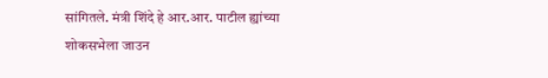सांगितले. मंत्री शिंदे हे आर.आर. पाटील ह्यांच्या शोकसभेला जाउन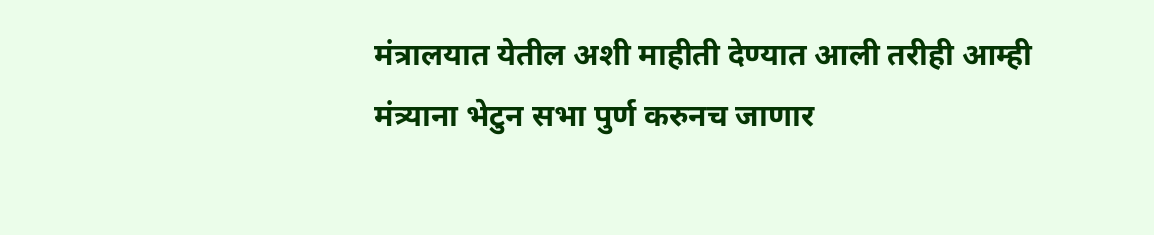मंत्रालयात येतील अशी माहीती देण्यात आली तरीही आम्ही मंत्र्याना भेटुन सभा पुर्ण करुनच जाणार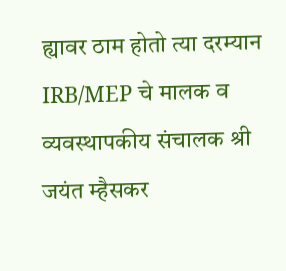ह्यावर ठाम होतो त्या दरम्यान IRB/MEP चे मालक व व्यवस्थापकीय संचालक श्री जयंत म्हैसकर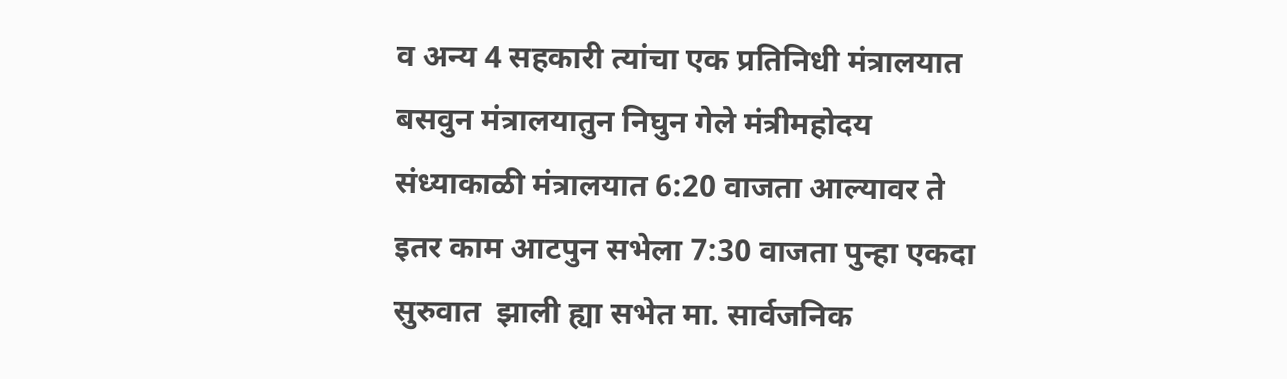व अन्य 4 सहकारी त्यांचा एक प्रतिनिधी मंत्रालयात बसवुन मंत्रालयातुन निघुन गेले मंत्रीमहोदय संध्याकाळी मंत्रालयात 6:20 वाजता आल्यावर ते इतर काम आटपुन सभेला 7:30 वाजता पुन्हा एकदा सुरुवात  झाली ह्या सभेत मा. सार्वजनिक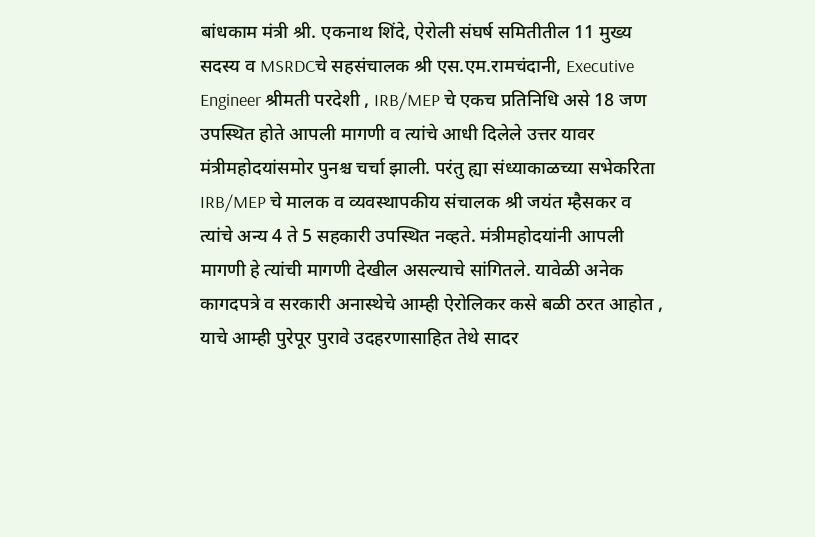बांधकाम मंत्री श्री. एकनाथ शिंदे, ऐरोली संघर्ष समितीतील 11 मुख्य सदस्य व MSRDCचे सहसंचालक श्री एस.एम.रामचंदानी, Executive  Engineer श्रीमती परदेशी , IRB/MEP चे एकच प्रतिनिधि असे 18 जण उपस्थित होते आपली मागणी व त्यांचे आधी दिलेले उत्तर यावर मंत्रीमहोदयांसमोर पुनश्च चर्चा झाली. परंतु ह्या संध्याकाळच्या सभेकरिता IRB/MEP चे मालक व व्यवस्थापकीय संचालक श्री जयंत म्हैसकर व त्यांचे अन्य 4 ते 5 सहकारी उपस्थित नव्हते. मंत्रीमहोदयांनी आपली मागणी हे त्यांची मागणी देखील असल्याचे सांगितले. यावेळी अनेक कागदपत्रे व सरकारी अनास्थेचे आम्ही ऐरोलिकर कसे बळी ठरत आहोत , याचे आम्ही पुरेपूर पुरावे उदहरणासाहित तेथे सादर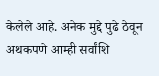केलेले आहे. अनेक मुद्दे पुढे ठेवून अथकपणे आम्ही सर्वांशि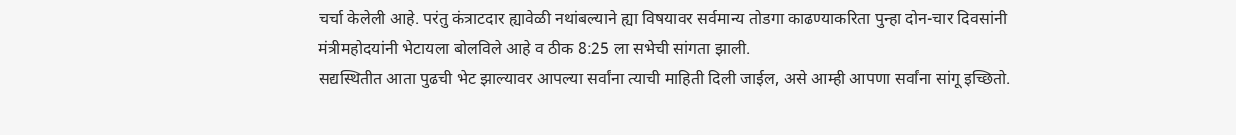चर्चा केलेली आहे. परंतु कंत्राटदार ह्यावेळी नथांबल्याने ह्या विषयावर सर्वमान्य तोडगा काढण्याकरिता पुन्हा दोन-चार दिवसांनी मंत्रीमहोदयांनी भेटायला बोलविले आहे व ठीक 8:25 ला सभेची सांगता झाली.
सद्यस्थितीत आता पुढची भेट झाल्यावर आपल्या सर्वांना त्याची माहिती दिली जाईल, असे आम्ही आपणा सर्वांना सांगू इच्छितो.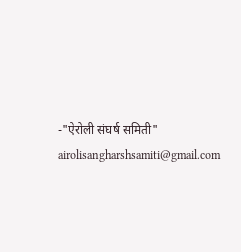-"ऐरोली संघर्ष समिती"
airolisangharshsamiti@gmail.com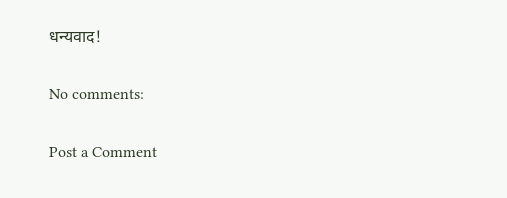धन्यवाद!

No comments:

Post a Comment